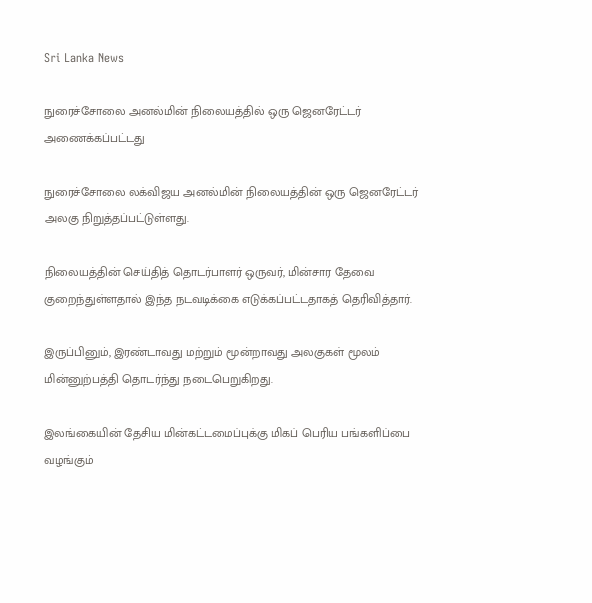Sri Lanka News

நுரைச்சோலை அனல்மின் நிலையத்தில் ஒரு ஜெனரேட்டர் அணைக்கப்பட்டது

நுரைச்சோலை லக்விஜய அனல்மின் நிலையத்தின் ஒரு ஜெனரேட்டர் அலகு நிறுத்தப்பட்டுள்ளது.

நிலையத்தின் செய்தித் தொடர்பாளர் ஒருவர், மின்சார தேவை குறைந்துள்ளதால் இந்த நடவடிக்கை எடுக்கப்பட்டதாகத் தெரிவித்தார்.

இருப்பினும், இரண்டாவது மற்றும் மூன்றாவது அலகுகள் மூலம் மின்னுற்பத்தி தொடர்ந்து நடைபெறுகிறது.

இலங்கையின் தேசிய மின்கட்டமைப்புக்கு மிகப் பெரிய பங்களிப்பை வழங்கும்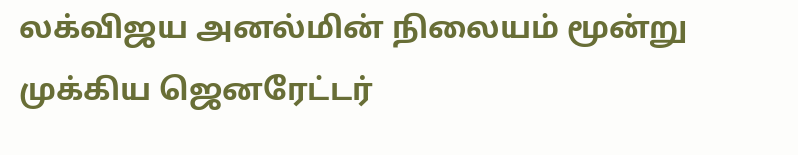லக்விஜய அனல்மின் நிலையம் மூன்று முக்கிய ஜெனரேட்டர்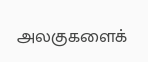அலகுகளைக்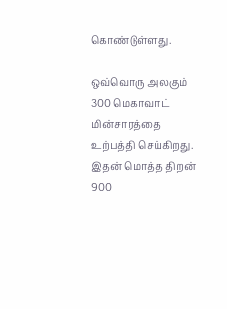கொண்டுள்ளது.

ஒவ்வொரு அலகும் 300 மெகாவாட் மின்சாரத்தை உற்பத்தி செய்கிறது. இதன் மொத்த திறன் 900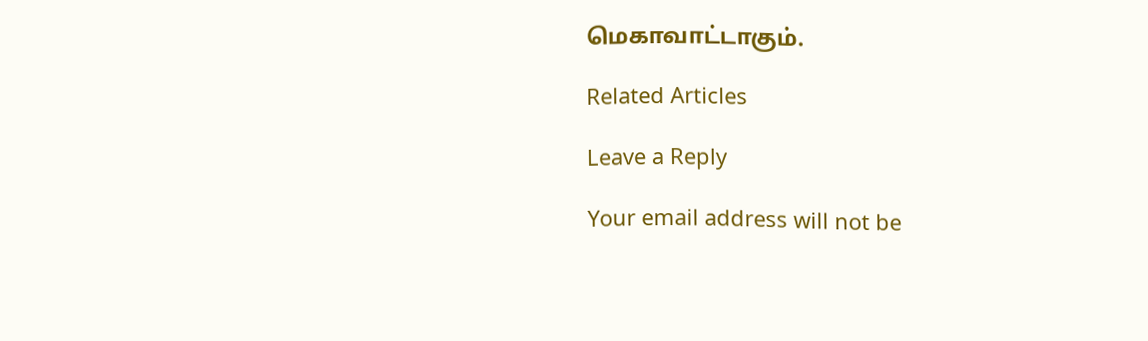மெகாவாட்டாகும்.

Related Articles

Leave a Reply

Your email address will not be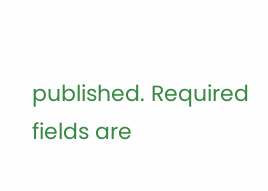published. Required fields are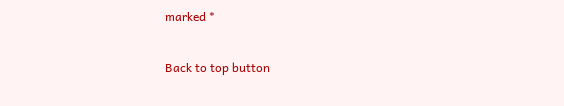marked *

Back to top button